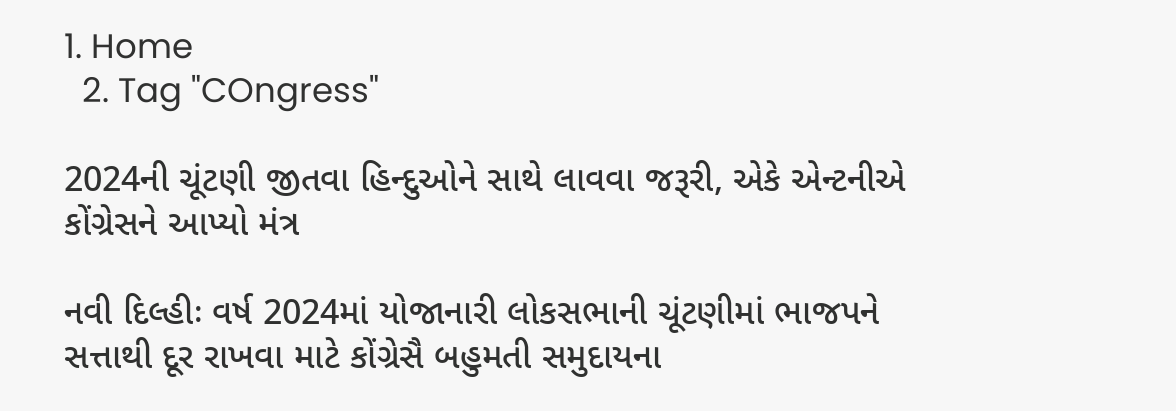1. Home
  2. Tag "COngress"

2024ની ચૂંટણી જીતવા હિન્દુઓને સાથે લાવવા જરૂરી, એકે એન્ટનીએ કોંગ્રેસને આપ્યો મંત્ર

નવી દિલ્હીઃ વર્ષ 2024માં યોજાનારી લોકસભાની ચૂંટણીમાં ભાજપને સત્તાથી દૂર રાખવા માટે કોંગ્રેસૈ બહુમતી સમુદાયના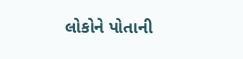લોકોને પોતાની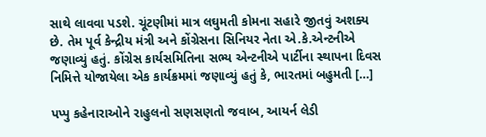સાથે લાવવા પડશે. ચૂંટણીમાં માત્ર લઘુમતી કોમના સહારે જીતવું અશક્ય છે. તેમ પૂર્વ કેન્દ્રીય મંત્રી અને કોંગ્રેસના સિનિયર નેતા એ.કે.એન્ટનીએ જણાવ્યું હતું. કોંગ્રેસ કાર્યસમિતિના સભ્ય એન્ટનીએ પાર્ટીના સ્થાપના દિવસ નિમિત્તે યોજાયેલા એક કાર્યક્રમમાં જણાવ્યું હતું કે, ભારતમાં બહુમતી […]

પપ્પુ કહેનારાઓને રાહુલનો સણસણતો જવાબ, આયર્ન લેડી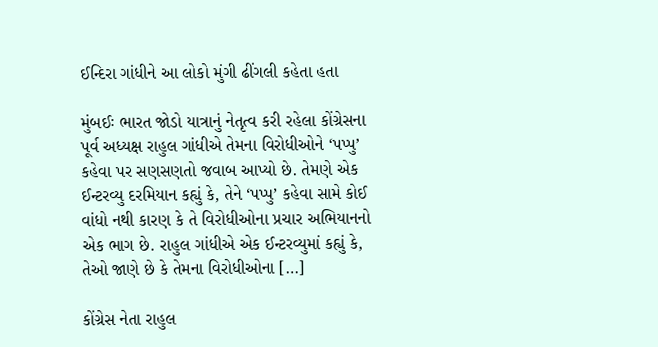ઈન્દિરા ગાંધીને આ લોકો મુંગી ઢીંગલી કહેતા હતા

મુંબઈઃ ભારત જોડો યાત્રાનું નેતૃત્વ કરી રહેલા કોંગ્રેસના પૂર્વ અધ્યક્ષ રાહુલ ગાંધીએ તેમના વિરોધીઓને ‘પપ્પુ’ કહેવા પર સણસણતો જવાબ આપ્યો છે. તેમણે એક ઈન્ટરવ્યુ દરમિયાન કહ્યું કે, તેને ‘પપ્પુ’ કહેવા સામે કોઈ વાંધો નથી કારણ કે તે વિરોધીઓના પ્રચાર અભિયાનનો એક ભાગ છે. રાહુલ ગાંધીએ એક ઈન્ટરવ્યુમાં કહ્યું કે, તેઓ જાણે છે કે તેમના વિરોધીઓના […]

કોંગ્રેસ નેતા રાહુલ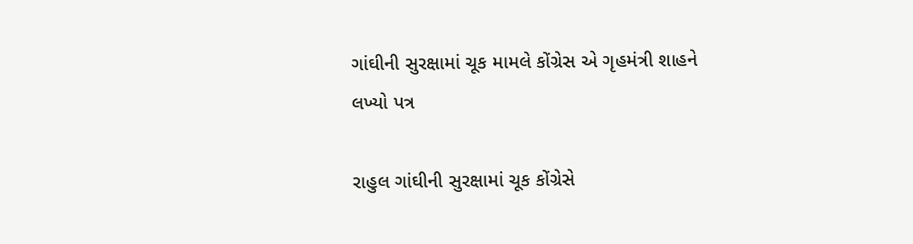ગાંઘીની સુરક્ષામાં ચૂક મામલે કોંગ્રેસ એ ગૃહમંત્રી શાહને લખ્યો પત્ર

રાહુલ ગાંઘીની સુરક્ષામાં ચૂક કોંગ્રેસે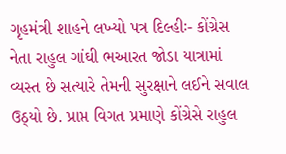ગૃહમંત્રી શાહને લખ્યો પત્ર દિલ્હીઃ- કોંગ્રેસ નેતા રાહુલ ગાંઘી ભઆરત જોડા યાત્રામાં વ્યસ્ત છે સત્યારે તેમની સુરક્ષાને લઈને સવાલ ઉઠ્યો છે. પ્રાપ્ત વિગત પ્રમાણે કોંગ્રેસે રાહુલ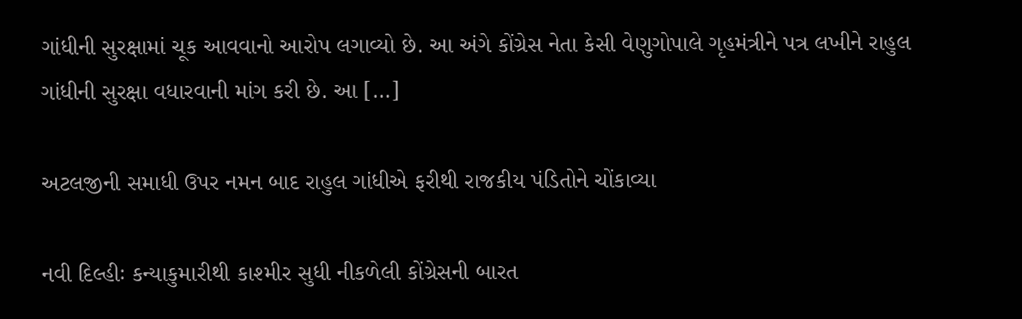ગાંધીની સુરક્ષામાં ચૂક આવવાનો આરોપ લગાવ્યો છે. આ અંગે કોંગ્રેસ નેતા કેસી વેણુગોપાલે ગૃહમંત્રીને પત્ર લખીને રાહુલ ગાંધીની સુરક્ષા વધારવાની માંગ કરી છે. આ […]

અટલજીની સમાધી ઉપર નમન બાદ રાહુલ ગાંધીએ ફરીથી રાજકીય પંડિતોને ચોંકાવ્યા

નવી દિલ્હીઃ કન્યાકુમારીથી કાશ્મીર સુધી નીકળેલી કોંગ્રેસની બારત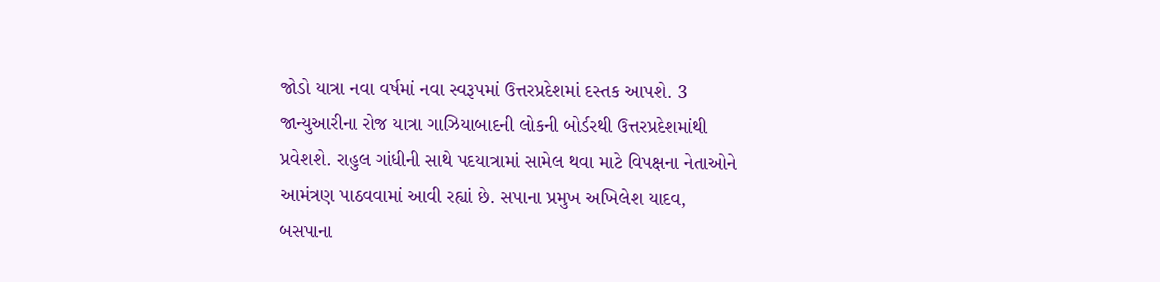જોડો યાત્રા નવા વર્ષમાં નવા સ્વરૂપમાં ઉત્તરપ્રદેશમાં દસ્તક આપશે. 3 જાન્યુઆરીના રોજ યાત્રા ગાઝિયાબાદની લોકની બોર્ડરથી ઉત્તરપ્રદેશમાંથી પ્રવેશશે. રાહુલ ગાંધીની સાથે પદયાત્રામાં સામેલ થવા માટે વિપક્ષના નેતાઓને આમંત્રણ પાઠવવામાં આવી રહ્યાં છે. સપાના પ્રમુખ અખિલેશ યાદવ, બસપાના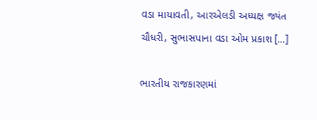વડા માયાવતી, આરએલડી અધ્યક્ષ જ્યંત ચૌધરી, સુભાસપાના વડા ઓમ પ્રકાશ […]

ભારતીય રાજકારણમાં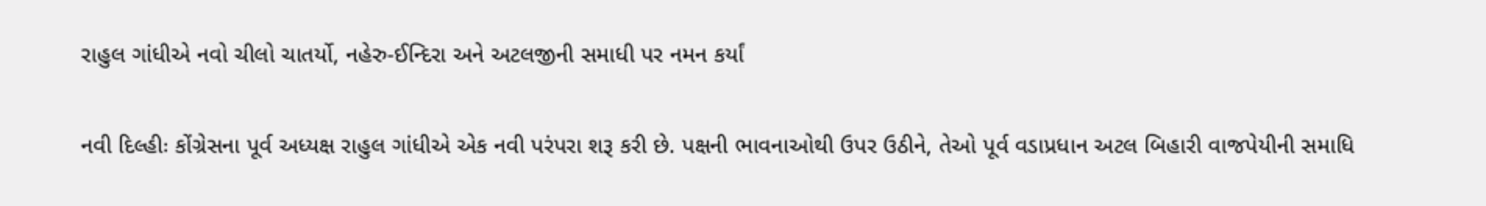રાહુલ ગાંધીએ નવો ચીલો ચાતર્યો, નહેરુ-ઈન્દિરા અને અટલજીની સમાધી પર નમન કર્યાં

નવી દિલ્હીઃ કોંગ્રેસના પૂર્વ અધ્યક્ષ રાહુલ ગાંધીએ એક નવી પરંપરા શરૂ કરી છે. પક્ષની ભાવનાઓથી ઉપર ઉઠીને, તેઓ પૂર્વ વડાપ્રધાન અટલ બિહારી વાજપેયીની સમાધિ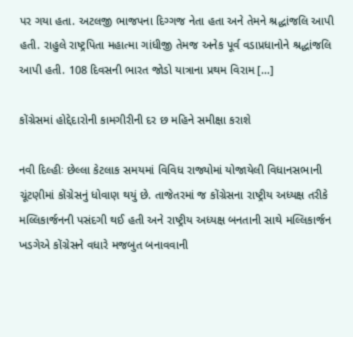પર ગયા હતા. અટલજી ભાજપના દિગ્ગજ નેતા હતા અને તેમને શ્રદ્ધાંજલિ આપી હતી. રાહુલે રાષ્ટ્રપિતા મહાત્મા ગાંધીજી તેમજ અનેક પૂર્વ વડાપ્રધાનોને શ્રદ્ધાંજલિ આપી હતી. 108 દિવસની ભારત જોડો યાત્રાના પ્રથમ વિરામ […]

કોંગ્રેસમાં હોદ્દેદારોની કામગીરીની દર છ મહિને સમીક્ષા કરાશે

નવી દિલ્હીઃ છેલ્લા કેટલાક સમયમાં વિવિધ રાજ્યોમાં યોજાયેલી વિધાનસભાની ચૂંટણીમાં કોંગ્રેસનું ધોવાણ થયું છે. તાજેતરમાં જ કોંગ્રેસના રાષ્ટ્રીય અધ્યક્ષ તરીકે મલ્લિકાર્જનની પસંદગી થઈ હતી અને રાષ્ટ્રીય અધ્યક્ષ બનતાની સાથે મલ્લિકાર્જન ખડગેએ કોંગ્રેસને વધારે મજબુત બનાવવાની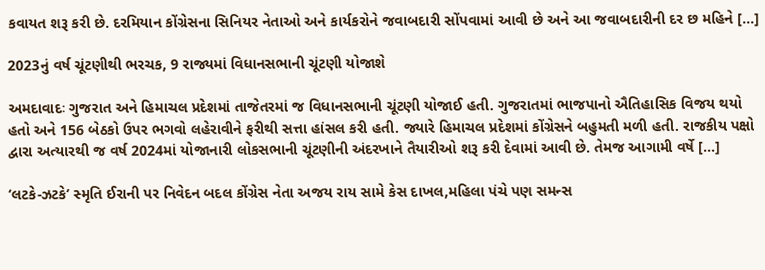કવાયત શરૂ કરી છે. દરમિયાન કોંગ્રેસના સિનિયર નેતાઓ અને કાર્યકરોને જવાબદારી સોંપવામાં આવી છે અને આ જવાબદારીની દર છ મહિને […]

2023નું વર્ષ ચૂંટણીથી ભરચક, 9 રાજ્યમાં વિધાનસભાની ચૂંટણી યોજાશે

અમદાવાદઃ ગુજરાત અને હિમાચલ પ્રદેશમાં તાજેતરમાં જ વિધાનસભાની ચૂંટણી યોજાઈ હતી. ગુજરાતમાં ભાજપાનો ઐતિહાસિક વિજય થયો હતો અને 156 બેઠકો ઉપર ભગવો લહેરાવીને ફરીથી સત્તા હાંસલ કરી હતી. જ્યારે હિમાચલ પ્રદેશમાં કોંગ્રેસને બહુમતી મળી હતી. રાજકીય પક્ષો દ્વારા અત્યારથી જ વર્ષ 2024માં યોજાનારી લોકસભાની ચૂંટણીની અંદરખાને તૈયારીઓ શરૂ કરી દેવામાં આવી છે. તેમજ આગામી વર્ષે […]

‘લટકે-ઝટકે’ સ્મૃતિ ઈરાની પર નિવેદન બદલ કોંગ્રેસ નેતા અજય રાય સામે કેસ દાખલ,મહિલા પંચે પણ સમન્સ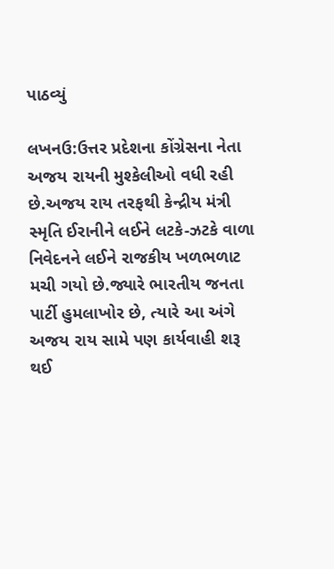પાઠવ્યું

લખનઉ:ઉત્તર પ્રદેશના કોંગ્રેસના નેતા અજય રાયની મુશ્કેલીઓ વધી રહી છે.અજય રાય તરફથી કેન્દ્રીય મંત્રી સ્મૃતિ ઈરાનીને લઈને લટકે-ઝટકે વાળા નિવેદનને લઈને રાજકીય ખળભળાટ મચી ગયો છે.જ્યારે ભારતીય જનતા પાર્ટી હુમલાખોર છે, ત્યારે આ અંગે અજય રાય સામે પણ કાર્યવાહી શરૂ થઈ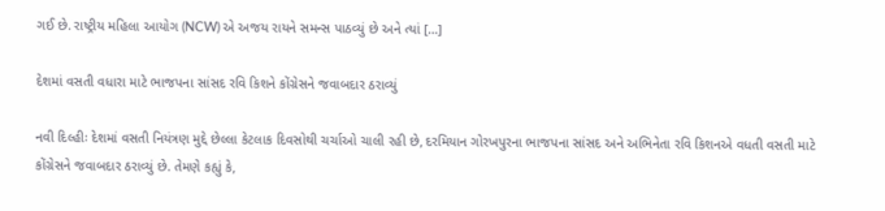ગઈ છે. રાષ્ટ્રીય મહિલા આયોગ (NCW) એ અજય રાયને સમન્સ પાઠવ્યું છે અને ત્યાં […]

દેશમાં વસતી વધારા માટે ભાજપના સાંસદ રવિ કિશને કોંગ્રેસને જવાબદાર ઠરાવ્યું

નવી દિલ્હીઃ દેશમાં વસતી નિયંત્રણ મુદ્દે છેલ્લા કેટલાક દિવસોથી ચર્ચાઓ ચાલી રહી છે, દરમિયાન ગોરખપુરના ભાજપના સાંસદ અને અભિનેતા રવિ કિશનએ વધતી વસતી માટે કોંગ્રેસને જવાબદાર ઠરાવ્યું છે. તેમણે કહ્યું કે,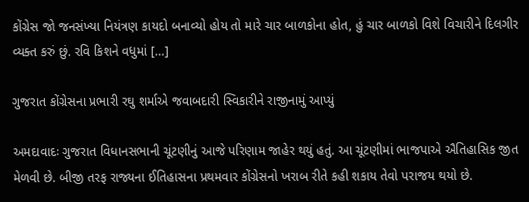કોંગ્રેસ જો જનસંખ્યા નિયંત્રણ કાયદો બનાવ્યો હોય તો મારે ચાર બાળકોના હોત, હું ચાર બાળકો વિશે વિચારીને દિલગીર વ્યક્ત કરું છું. રવિ કિશને વધુમાં […]

ગુજરાત કોંગ્રેસના પ્રભારી રઘુ શર્માએ જવાબદારી સ્વિકારીને રાજીનામું આપ્યું

અમદાવાદઃ ગુજરાત વિધાનસભાની ચૂંટણીનું આજે પરિણામ જાહેર થયું હતું. આ ચૂંટણીમાં ભાજપાએ ઐતિહાસિક જીત મેળવી છે. બીજી તરફ રાજ્યના ઈતિહાસના પ્રથમવાર કોંગ્રેસનો ખરાબ રીતે કહી શકાય તેવો પરાજય થયો છે.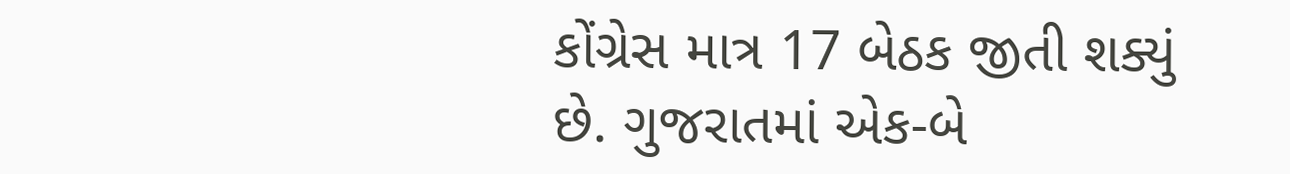કોંગ્રેસ માત્ર 17 બેઠક જીતી શક્યું છે. ગુજરાતમાં એક-બે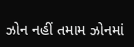ઝોન નહીં તમામ ઝોનમાં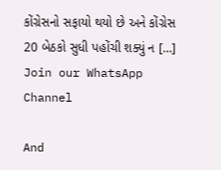કોંગ્રેસનો સફાયો થયો છે અને કોંગ્રેસ 20 બેઠકો સુધી પહોંચી શક્યું ન […]
Join our WhatsApp Channel

And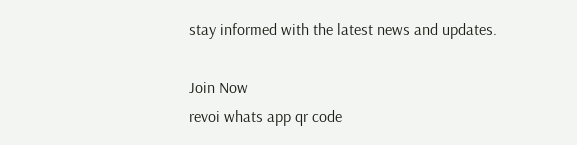stay informed with the latest news and updates.

Join Now
revoi whats app qr code